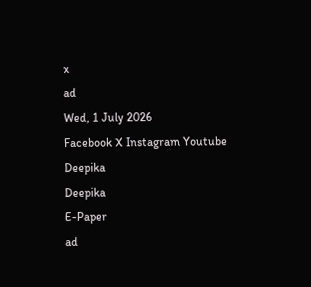x
ad
Wed, 1 July 2026
Facebook X Instagram Youtube
Deepika
Deepika
E-Paper
ad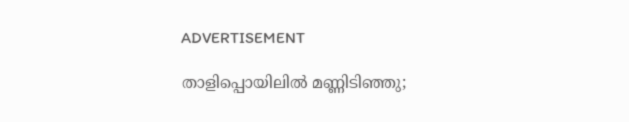ADVERTISEMENT

താളിപ്പൊയിലിൽ മണ്ണിടിഞ്ഞു;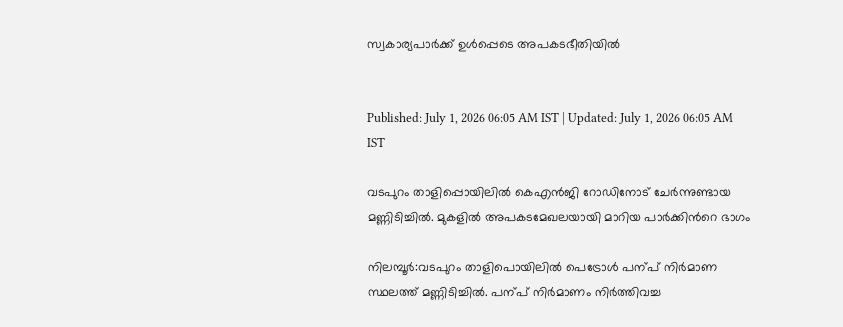സ്വകാര്യപാർക്ക് ഉൾപ്പെടെ അപകടഭീതിയിൽ


Published: July 1, 2026 06:05 AM IST | Updated: July 1, 2026 06:05 AM IST

വടപുറം താളിപ്പൊയിലിൽ കെഎൻജി റോഡിനോട് ചേർന്നുണ്ടായ മണ്ണിടിച്ചിൽ. മുകളിൽ അപകടമേഖലയായി മാറിയ പാർക്കിന്‍റെ ഭാഗം

നിലമ്പൂർ:വടപുറം താളിപൊയിലിൽ പെട്രോൾ പന്പ് നിർമാണ സ്ഥലത്ത് മണ്ണിടിച്ചിൽ. പന്പ് നിർമാണം നിർത്തിവച്ച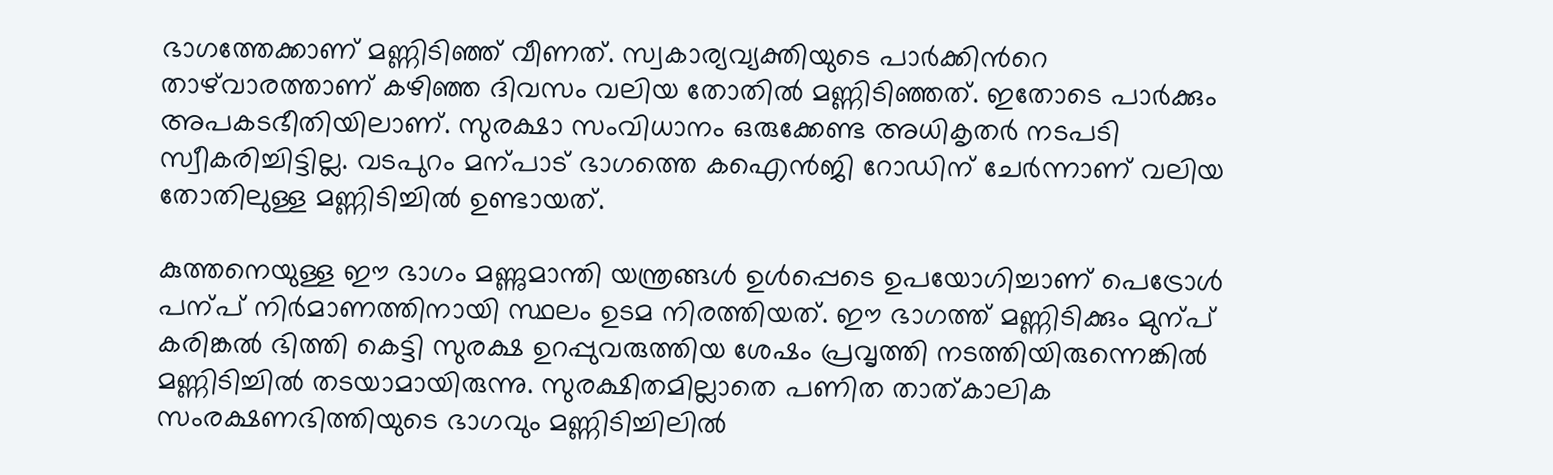ഭാഗത്തേക്കാണ് മണ്ണിടിഞ്ഞ് വീണത്. സ്വകാര്യവ്യക്തിയുടെ പാർക്കിന്‍റെ താഴ്‌വാരത്താണ് കഴിഞ്ഞ ദിവസം വലിയ തോതിൽ മണ്ണിടിഞ്ഞത്. ഇതോടെ പാർക്കും അപകടഭീതിയിലാണ്. സുരക്ഷാ സംവിധാനം ഒരുക്കേണ്ട അധികൃതർ നടപടി സ്വീകരിച്ചിട്ടില്ല. വടപുറം മന്പാട് ഭാഗത്തെ കഐൻജി റോഡിന് ചേർന്നാണ് വലിയ തോതിലുള്ള മണ്ണിടിച്ചിൽ ഉണ്ടായത്.

കുത്തനെയുള്ള ഈ ഭാഗം മണ്ണുമാന്തി യന്ത്രങ്ങൾ ഉൾപ്പെടെ ഉപയോഗിച്ചാണ് പെട്രോൾ പന്പ് നിർമാണത്തിനായി സ്ഥലം ഉടമ നിരത്തിയത്. ഈ ഭാഗത്ത് മണ്ണിടിക്കും മുന്പ് കരിങ്കൽ ഭിത്തി കെട്ടി സുരക്ഷ ഉറപ്പുവരുത്തിയ ശേഷം പ്രവൃത്തി നടത്തിയിരുന്നെങ്കിൽ മണ്ണിടിച്ചിൽ തടയാമായിരുന്നു. സുരക്ഷിതമില്ലാതെ പണിത താത്കാലിക സംരക്ഷണഭിത്തിയുടെ ഭാഗവും മണ്ണിടിച്ചിലിൽ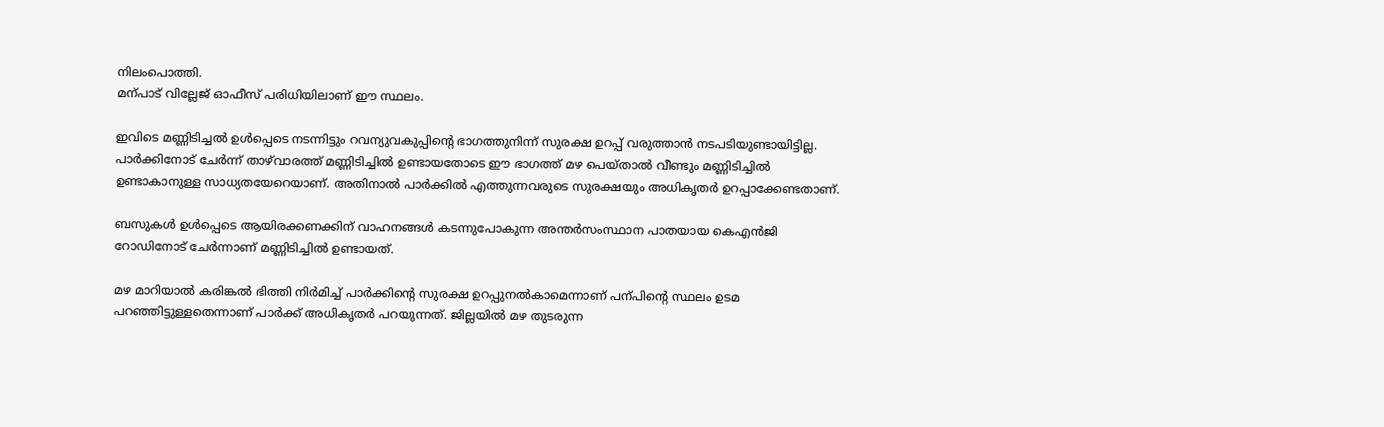നിലംപൊത്തി.
മന്പാട് വില്ലേജ് ഓഫീസ് പരിധിയിലാണ് ഈ സ്ഥലം.

ഇവിടെ മണ്ണിടിച്ചൽ ഉൾപ്പെടെ നടന്നിട്ടും റവന്യുവകുപ്പിന്‍റെ ഭാഗത്തുനിന്ന് സുരക്ഷ ഉറപ്പ് വരുത്താൻ നടപടിയുണ്ടായിട്ടില്ല. പാർക്കിനോട് ചേർന്ന് താഴ്‌വാരത്ത് മണ്ണിടിച്ചിൽ ഉണ്ടായതോടെ ഈ ഭാഗത്ത് മഴ പെയ്താൽ വീണ്ടും മണ്ണിടിച്ചിൽ ഉണ്ടാകാനുള്ള സാധ്യതയേറെയാണ്. അതിനാൽ പാർക്കിൽ എത്തുന്നവരുടെ സുരക്ഷയും അധികൃതർ ഉറപ്പാക്കേണ്ടതാണ്.

ബസുകൾ ഉൾപ്പെടെ ആയിരക്കണക്കിന് വാഹനങ്ങൾ കടന്നുപോകുന്ന അന്തർസംസ്ഥാന പാതയായ കെഎൻജി റോഡിനോട് ചേർന്നാണ് മണ്ണിടിച്ചിൽ ഉണ്ടായത്.

മഴ മാറിയാൽ കരിങ്കൽ ഭിത്തി നിർമിച്ച് പാർക്കിന്‍റെ സുരക്ഷ ഉറപ്പുനൽകാമെന്നാണ് പന്പിന്‍റെ സ്ഥലം ഉടമ പറഞ്ഞിട്ടുള്ളതെന്നാണ് പാർക്ക് അധികൃതർ പറയുന്നത്. ജില്ലയിൽ മഴ തുടരുന്ന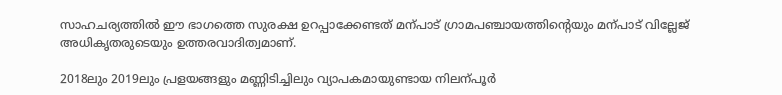സാഹചര്യത്തിൽ ഈ ഭാഗത്തെ സുരക്ഷ ഉറപ്പാക്കേണ്ടത് മന്പാട് ഗ്രാമപഞ്ചായത്തിന്‍റെയും മന്പാട് വില്ലേജ് അധികൃതരുടെയും ഉത്തരവാദിത്വമാണ്.

2018ലും 2019ലും പ്രളയങ്ങളും മണ്ണിടിച്ചിലും വ്യാപകമായുണ്ടായ നിലന്പൂർ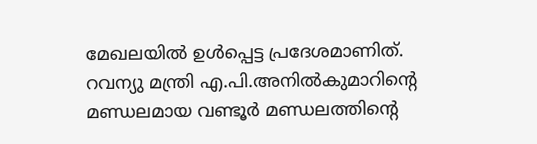മേഖലയിൽ ഉൾപ്പെട്ട പ്രദേശമാണിത്. റവന്യു മന്ത്രി എ.പി.അനിൽകുമാറിന്‍റെ മണ്ഡലമായ വണ്ടൂർ മണ്ഡലത്തിന്‍റെ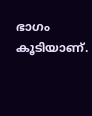ഭാഗം കൂടിയാണ്.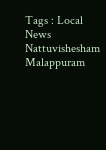Tags : Local News Nattuvishesham Malappuram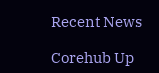Recent News

Corehub Up